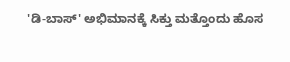'ಡಿ-ಬಾಸ್' ಅಭಿಮಾನಕ್ಕೆ ಸಿಕ್ತು ಮತ್ತೊಂದು ಹೊಸ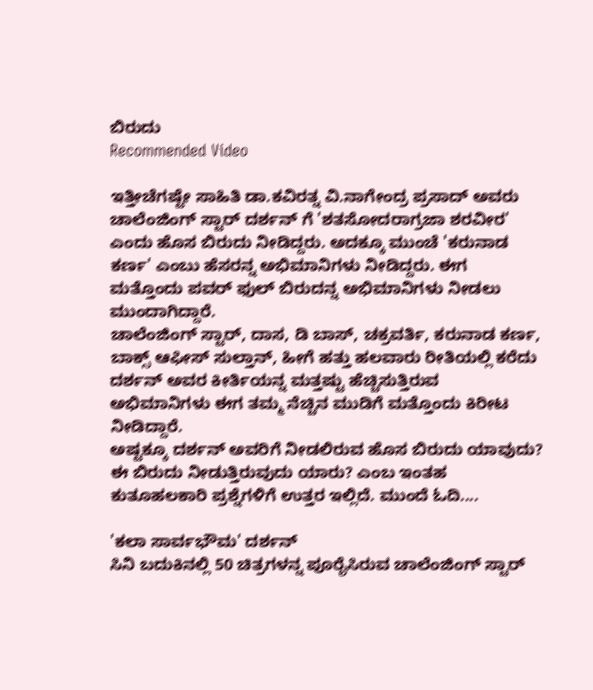ಬಿರುದು
Recommended Video

ಇತ್ತೀಚೆಗಷ್ಟೇ ಸಾಹಿತಿ ಡಾ.ಕವಿರತ್ನ ವಿ.ನಾಗೇಂದ್ರ ಪ್ರಸಾದ್ ಅವರು ಚಾಲೆಂಜಿಂಗ್ ಸ್ಟಾರ್ ದರ್ಶನ್ ಗೆ 'ಶತಸೋದರಾಗ್ರಜಾ ಶರವೀರ' ಎಂದು ಹೊಸ ಬಿರುದು ನೀಡಿದ್ದರು. ಅದಕ್ಕೂ ಮುಂಚೆ 'ಕರುನಾಡ ಕರ್ಣ' ಎಂಬು ಹೆಸರನ್ನ ಅಭಿಮಾನಿಗಳು ನೀಡಿದ್ದರು. ಈಗ ಮತ್ತೊಂದು ಪವರ್ ಫುಲ್ ಬಿರುದನ್ನ ಅಭಿಮಾನಿಗಳು ನೀಡಲು ಮುಂದಾಗಿದ್ದಾರೆ.
ಚಾಲೆಂಜಿಂಗ್ ಸ್ಟಾರ್, ದಾಸ, ಡಿ ಬಾಸ್, ಚಕ್ರವರ್ತಿ, ಕರುನಾಡ ಕರ್ಣ, ಬಾಕ್ಸ್ ಆಫೀಸ್ ಸುಲ್ತಾನ್, ಹೀಗೆ ಹತ್ತು ಹಲವಾರು ರೀತಿಯಲ್ಲಿ ಕರೆದು ದರ್ಶನ್ ಅವರ ಕೀರ್ತಿಯನ್ನ ಮತ್ತಷ್ಟು ಹೆಚ್ಚಿಸುತ್ತಿರುವ ಅಭಿಮಾನಿಗಳು ಈಗ ತಮ್ಮ ನೆಚ್ಚಿನ ಮುಡಿಗೆ ಮತ್ತೊಂದು ಕಿರೀಟ ನೀಡಿದ್ದಾರೆ.
ಅಷ್ಟಕ್ಕೂ ದರ್ಶನ್ ಅವರಿಗೆ ನೀಡಲಿರುವ ಹೊಸ ಬಿರುದು ಯಾವುದು? ಈ ಬಿರುದು ನೀಡುತ್ತಿರುವುದು ಯಾರು? ಎಂಬ ಇಂತಹ ಕುತೂಹಲಕಾರಿ ಪ್ರಶ್ನೆಗಳಿಗೆ ಉತ್ತರ ಇಲ್ಲಿದೆ. ಮುಂದೆ ಓದಿ....

'ಕಲಾ ಸಾರ್ವಭೌಮ' ದರ್ಶನ್
ಸಿನಿ ಬದುಕಿನಲ್ಲಿ 50 ಚಿತ್ರಗಳನ್ನ ಪೂರೈಸಿರುವ ಚಾಲೆಂಜಿಂಗ್ ಸ್ಟಾರ್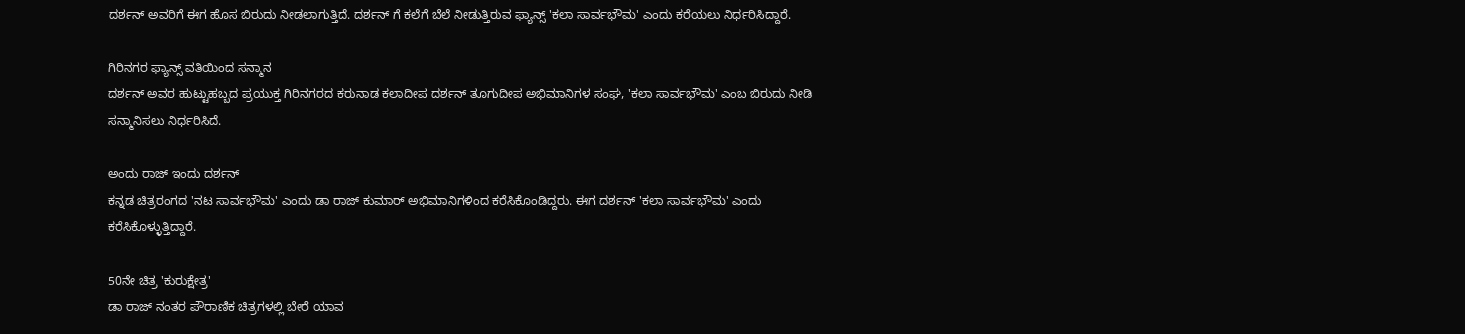ದರ್ಶನ್ ಅವರಿಗೆ ಈಗ ಹೊಸ ಬಿರುದು ನೀಡಲಾಗುತ್ತಿದೆ. ದರ್ಶನ್ ಗೆ ಕಲೆಗೆ ಬೆಲೆ ನೀಡುತ್ತಿರುವ ಫ್ಯಾನ್ಸ್ 'ಕಲಾ ಸಾರ್ವಭೌಮ' ಎಂದು ಕರೆಯಲು ನಿರ್ಧರಿಸಿದ್ದಾರೆ.

ಗಿರಿನಗರ ಫ್ಯಾನ್ಸ್ ವತಿಯಿಂದ ಸನ್ಮಾನ
ದರ್ಶನ್ ಅವರ ಹುಟ್ಟುಹಬ್ಬದ ಪ್ರಯುಕ್ತ ಗಿರಿನಗರದ ಕರುನಾಡ ಕಲಾದೀಪ ದರ್ಶನ್ ತೂಗುದೀಪ ಅಭಿಮಾನಿಗಳ ಸಂಘ, 'ಕಲಾ ಸಾರ್ವಭೌಮ' ಎಂಬ ಬಿರುದು ನೀಡಿ ಸನ್ಮಾನಿಸಲು ನಿರ್ಧರಿಸಿದೆ.

ಅಂದು ರಾಜ್ ಇಂದು ದರ್ಶನ್
ಕನ್ನಡ ಚಿತ್ರರಂಗದ 'ನಟ ಸಾರ್ವಭೌಮ' ಎಂದು ಡಾ ರಾಜ್ ಕುಮಾರ್ ಅಭಿಮಾನಿಗಳಿಂದ ಕರೆಸಿಕೊಂಡಿದ್ದರು. ಈಗ ದರ್ಶನ್ 'ಕಲಾ ಸಾರ್ವಭೌಮ' ಎಂದು ಕರೆಸಿಕೊಳ್ಳುತ್ತಿದ್ದಾರೆ.

50ನೇ ಚಿತ್ರ 'ಕುರುಕ್ಷೇತ್ರ'
ಡಾ ರಾಜ್ ನಂತರ ಪೌರಾಣಿಕ ಚಿತ್ರಗಳಲ್ಲಿ ಬೇರೆ ಯಾವ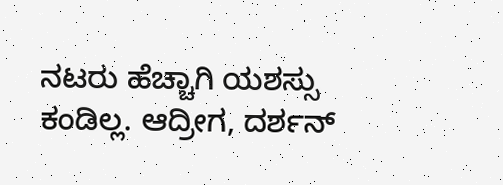ನಟರು ಹೆಚ್ಚಾಗಿ ಯಶಸ್ಸು ಕಂಡಿಲ್ಲ. ಆದ್ರೀಗ, ದರ್ಶನ್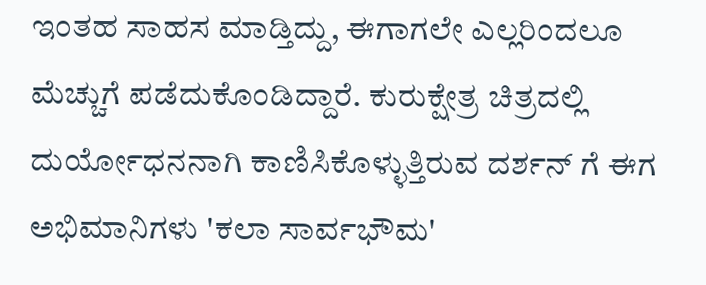ಇಂತಹ ಸಾಹಸ ಮಾಡ್ತಿದ್ದು, ಈಗಾಗಲೇ ಎಲ್ಲರಿಂದಲೂ ಮೆಚ್ಚುಗೆ ಪಡೆದುಕೊಂಡಿದ್ದಾರೆ. ಕುರುಕ್ಷೇತ್ರ ಚಿತ್ರದಲ್ಲಿ ದುರ್ಯೋಧನನಾಗಿ ಕಾಣಿಸಿಕೊಳ್ಳುತ್ತಿರುವ ದರ್ಶನ್ ಗೆ ಈಗ ಅಭಿಮಾನಿಗಳು 'ಕಲಾ ಸಾರ್ವಭೌಮ'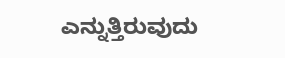ಎನ್ನುತ್ತಿರುವುದು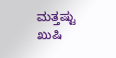ಮತ್ತಷ್ಟು ಖುಷಿ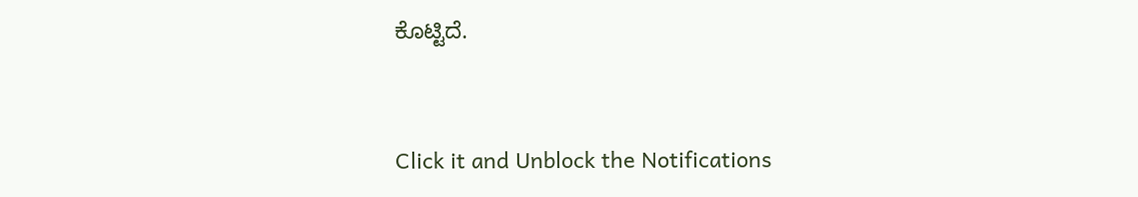ಕೊಟ್ಟಿದೆ.


Click it and Unblock the Notifications